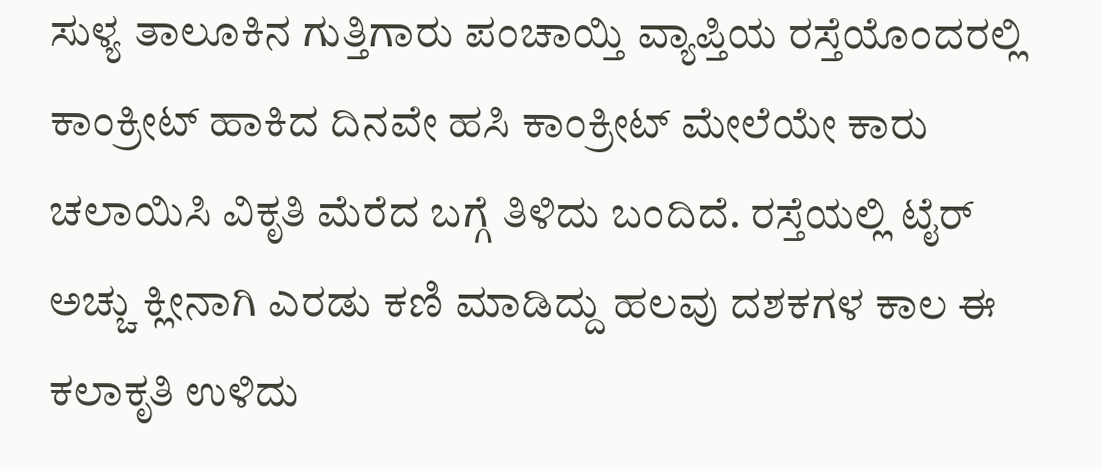ಸುಳ್ಯ ತಾಲೂಕಿನ ಗುತ್ತಿಗಾರು ಪಂಚಾಯ್ತಿ ವ್ಯಾಪ್ತಿಯ ರಸ್ತೆಯೊಂದರಲ್ಲಿ ಕಾಂಕ್ರೀಟ್ ಹಾಕಿದ ದಿನವೇ ಹಸಿ ಕಾಂಕ್ರೀಟ್ ಮೇಲೆಯೇ ಕಾರು ಚಲಾಯಿಸಿ ವಿಕೃತಿ ಮೆರೆದ ಬಗ್ಗೆ ತಿಳಿದು ಬಂದಿದೆ. ರಸ್ತೆಯಲ್ಲಿ ಟೈರ್ ಅಚ್ಚು ಕ್ಲೀನಾಗಿ ಎರಡು ಕಣಿ ಮಾಡಿದ್ದು ಹಲವು ದಶಕಗಳ ಕಾಲ ಈ ಕಲಾಕೃತಿ ಉಳಿದು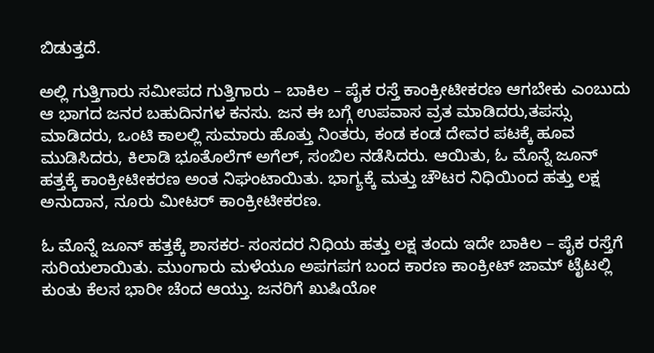ಬಿಡುತ್ತದೆ.

ಅಲ್ಲಿ ಗುತ್ತಿಗಾರು ಸಮೀಪದ ಗುತ್ತಿಗಾರು – ಬಾಕಿಲ – ಪೈಕ ರಸ್ತೆ ಕಾಂಕ್ರೀಟೀಕರಣ ಆಗಬೇಕು ಎಂಬುದು ಆ ಭಾಗದ ಜನರ ಬಹುದಿನಗಳ ಕನಸು. ಜನ ಈ ಬಗ್ಗೆ ಉಪವಾಸ ವ್ರತ ಮಾಡಿದರು,ತಪಸ್ಸು ಮಾಡಿದರು, ಒಂಟಿ ಕಾಲಲ್ಲಿ ಸುಮಾರು ಹೊತ್ತು ನಿಂತರು, ಕಂಡ ಕಂಡ ದೇವರ ಪಟಕ್ಕೆ ಹೂವ ಮುಡಿಸಿದರು, ಕಿಲಾಡಿ ಭೂತೊಲೆಗ್ ಅಗೆಲ್, ಸಂಬಿಲ ನಡೆಸಿದರು. ಆಯಿತು, ಓ ಮೊನ್ನೆ ಜೂನ್ ಹತ್ತಕ್ಕೆ ಕಾಂಕ್ರೀಟೀಕರಣ ಅಂತ ನಿಘಂಟಾಯಿತು. ಭಾಗ್ಯಕ್ಕೆ ಮತ್ತು ಚೌಟರ ನಿಧಿಯಿಂದ ಹತ್ತು ಲಕ್ಷ ಅನುದಾನ, ನೂರು ಮೀಟರ್ ಕಾಂಕ್ರೀಟೀಕರಣ.

ಓ ಮೊನ್ನೆ ಜೂನ್ ಹತ್ತಕ್ಕೆ ಶಾಸಕರ- ಸಂಸದರ ನಿಧಿಯ ಹತ್ತು ಲಕ್ಷ ತಂದು ಇದೇ ಬಾಕಿಲ – ಪೈಕ ರಸ್ತೆಗೆ ಸುರಿಯಲಾಯಿತು. ಮುಂಗಾರು ಮಳೆಯೂ ಅಪಗಪಗ ಬಂದ ಕಾರಣ ಕಾಂಕ್ರೀಟ್ ಜಾಮ್ ಟೈಟಲ್ಲಿ ಕುಂತು ಕೆಲಸ ಭಾರೀ ಚೆಂದ ಆಯ್ತು. ಜನರಿಗೆ ಖುಷಿಯೋ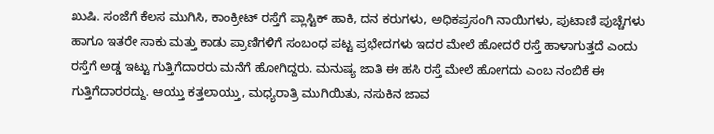ಖುಷಿ. ಸಂಜೆಗೆ ಕೆಲಸ ಮುಗಿಸಿ, ಕಾಂಕ್ರೀಟ್ ರಸ್ತೆಗೆ ಪ್ಲಾಸ್ಟಿಕ್ ಹಾಕಿ, ದನ ಕರುಗಳು, ಅಧಿಕಪ್ರಸಂಗಿ ನಾಯಿಗಳು, ಪುಟಾಣಿ ಪುಚ್ಚೆಗಳು ಹಾಗೂ ಇತರೇ ಸಾಕು ಮತ್ತು ಕಾಡು ಪ್ರಾಣಿಗಳಿಗೆ ಸಂಬಂಧ ಪಟ್ಟ ಪ್ರಭೇದಗಳು ಇದರ ಮೇಲೆ ಹೋದರೆ ರಸ್ತೆ ಹಾಳಾಗುತ್ತದೆ ಎಂದು ರಸ್ತೆಗೆ ಅಡ್ಡ ಇಟ್ಟು ಗುತ್ತಿಗೆದಾರರು ಮನೆಗೆ ಹೋಗಿದ್ದರು. ಮನುಷ್ಯ ಜಾತಿ ಈ ಹಸಿ ರಸ್ತೆ ಮೇಲೆ ಹೋಗದು ಎಂಬ ನಂಬಿಕೆ ಈ ಗುತ್ತಿಗೆದಾರರದ್ದು. ಆಯ್ತು ಕತ್ತಲಾಯ್ತು, ಮಧ್ಯರಾತ್ರಿ ಮುಗಿಯಿತು, ನಸುಕಿನ ಜಾವ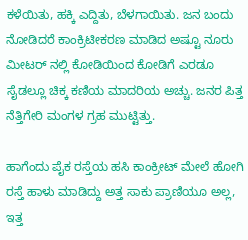ಕಳೆಯಿತು, ಹಕ್ಕಿ ಎದ್ದಿತು, ಬೆಳಗಾಯಿತು. ಜನ ಬಂದು ನೋಡಿದರೆ ಕಾಂಕ್ರಿಟೀಕರಣ ಮಾಡಿದ ಅಷ್ಟೂ ನೂರು ಮೀಟರ್ ನಲ್ಲಿ ಕೋಡಿಯಿಂದ ಕೋಡಿಗೆ ಎರಡೂ ಸೈಡಲ್ಲೂ ಚಿಕ್ಕ ಕಣಿಯ ಮಾದರಿಯ ಅಚ್ಚು. ಜನರ ಪಿತ್ತ ನೆತ್ತಿಗೇರಿ ಮಂಗಳ ಗ್ರಹ ಮುಟ್ಟಿತ್ತು.

ಹಾಗೆಂದು ಪೈಕ ರಸ್ತೆಯ ಹಸಿ ಕಾಂಕ್ರೀಟ್ ಮೇಲೆ ಹೋಗಿ ರಸ್ತೆ ಹಾಳು ಮಾಡಿದ್ದು ಅತ್ತ ಸಾಕು ಪ್ರಾಣಿಯೂ ಅಲ್ಲ, ಇತ್ತ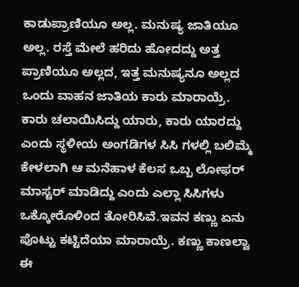ಕಾಡುಪ್ರಾಣಿಯೂ ಅಲ್ಲ. ಮನುಷ್ಯ ಜಾತಿಯೂ ಅಲ್ಲ. ರಸ್ತೆ ಮೇಲೆ ಹರಿದು ಹೋದದ್ದು ಅತ್ತ ಪ್ರಾಣಿಯೂ ಅಲ್ಲದ, ಇತ್ತ ಮನುಷ್ಯನೂ ಅಲ್ಲದ ಒಂದು ವಾಹನ ಜಾತಿಯ ಕಾರು ಮಾರಾಯ್ರೆ. ಕಾರು ಚಲಾಯಿಸಿದ್ದು ಯಾರು, ಕಾರು ಯಾರದ್ದು ಎಂದು ಸ್ಥಳೀಯ ಅಂಗಡಿಗಳ ಸಿಸಿ ಗಳಲ್ಲಿ ಬಲಿಮ್ಮೆ ಕೇಳಲಾಗಿ ಆ ಮನೆಹಾಳ ಕೆಲಸ ಒಬ್ಬ ಲೋಫರ್ ಮಾಸ್ಟರ್ ಮಾಡಿದ್ದು ಎಂದು ಎಲ್ಲಾ ಸಿಸಿಗಳು ಒಕ್ಕೋರೊಳಿಂದ ತೋರಿಸಿವೆ.ಇವನ ಕಣ್ಣು ಏನು ಪೊಟ್ಟು ಕಟ್ಟಿದೆಯಾ ಮಾರಾಯ್ರೆ. ಕಣ್ಣು ಕಾಣಲ್ವಾ ಈ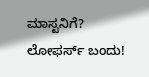ಮಾಸ್ಟನಿಗೆ? ಲೋಫರ್ಸ್ ಬಂದು!